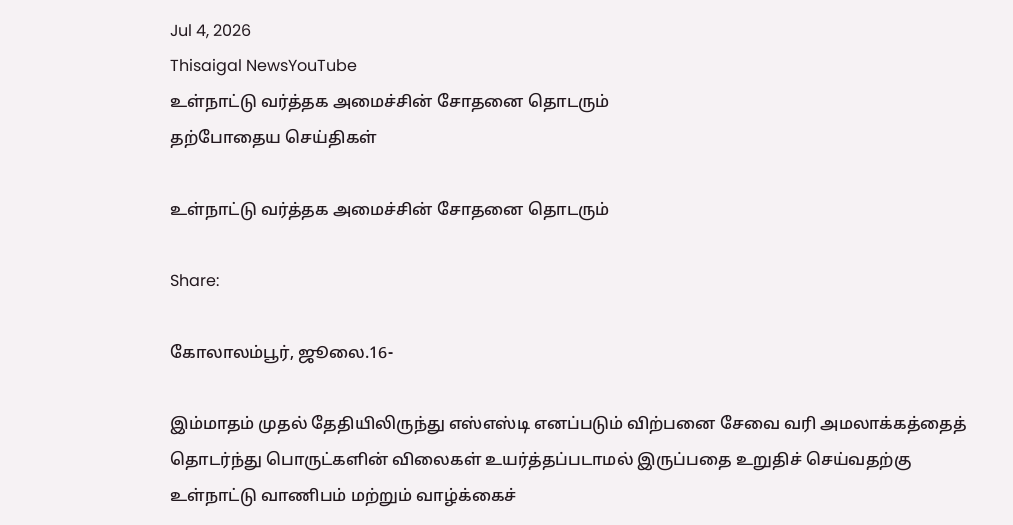Jul 4, 2026
Thisaigal NewsYouTube
உள்நாட்டு வர்த்தக அமைச்சின் சோதனை தொடரும்
தற்போதைய செய்திகள்

உள்நாட்டு வர்த்தக அமைச்சின் சோதனை தொடரும்

Share:

கோலாலம்பூர், ஜூலை.16-

இம்மாதம் முதல் தேதியிலிருந்து எஸ்எஸ்டி எனப்படும் விற்பனை சேவை வரி அமலாக்கத்தைத் தொடர்ந்து பொருட்களின் விலைகள் உயர்த்தப்படாமல் இருப்பதை உறுதிச் செய்வதற்கு உள்நாட்டு வாணிபம் மற்றும் வாழ்க்கைச்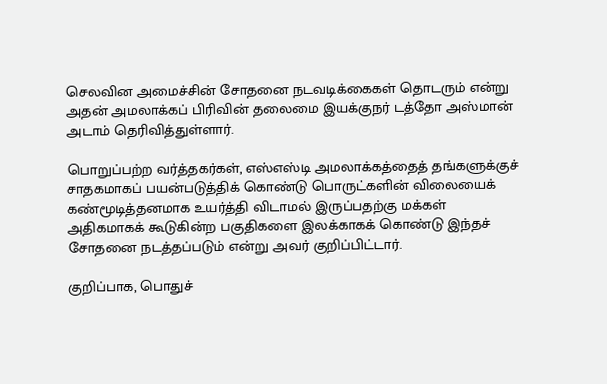செலவின அமைச்சின் சோதனை நடவடிக்கைகள் தொடரும் என்று அதன் அமலாக்கப் பிரிவின் தலைமை இயக்குநர் டத்தோ அஸ்மான் அடாம் தெரிவித்துள்ளார்.

பொறுப்பற்ற வர்த்தகர்கள், எஸ்எஸ்டி அமலாக்கத்தைத் தங்களுக்குச் சாதகமாகப் பயன்படுத்திக் கொண்டு பொருட்களின் விலையைக் கண்மூடித்தனமாக உயர்த்தி விடாமல் இருப்பதற்கு மக்கள் அதிகமாகக் கூடுகின்ற பகுதிகளை இலக்காகக் கொண்டு இந்தச் சோதனை நடத்தப்படும் என்று அவர் குறிப்பிட்டார்.

குறிப்பாக, பொதுச்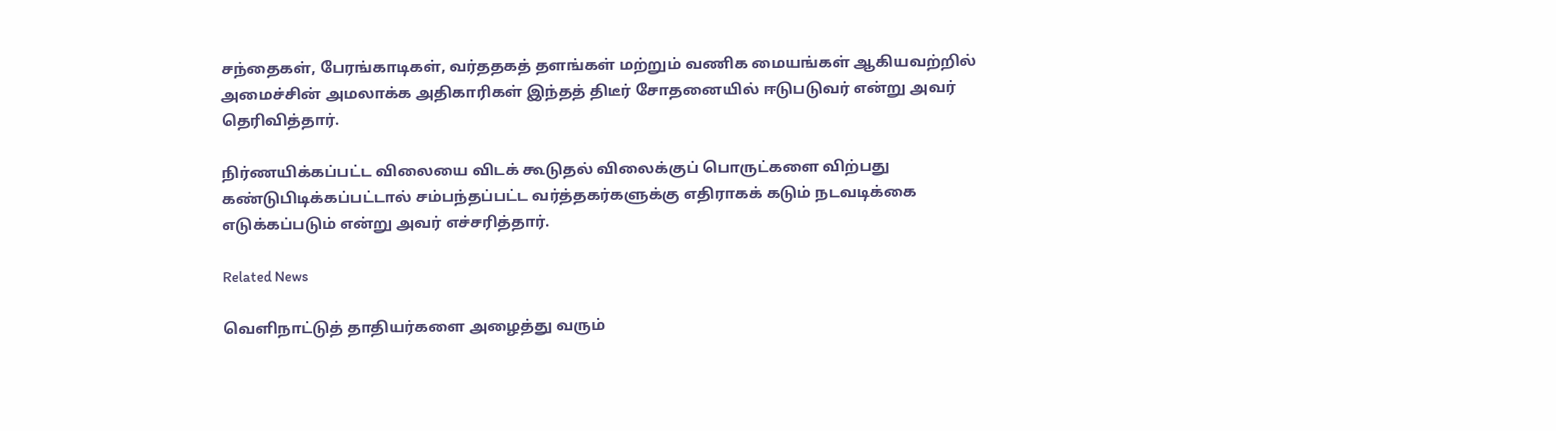சந்தைகள், பேரங்காடிகள், வர்ததகத் தளங்கள் மற்றும் வணிக மையங்கள் ஆகியவற்றில் அமைச்சின் அமலாக்க அதிகாரிகள் இந்தத் திடீர் சோதனையில் ஈடுபடுவர் என்று அவர் தெரிவித்தார்.

நிர்ணயிக்கப்பட்ட விலையை விடக் கூடுதல் விலைக்குப் பொருட்களை விற்பது கண்டுபிடிக்கப்பட்டால் சம்பந்தப்பட்ட வர்த்தகர்களுக்கு எதிராகக் கடும் நடவடிக்கை எடுக்கப்படும் என்று அவர் எச்சரித்தார்.

Related News

வெளிநாட்டுத் தாதியர்களை அழைத்து வரும்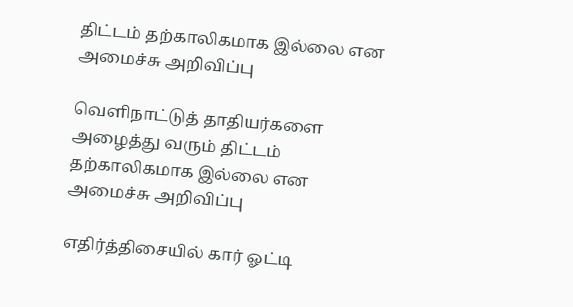திட்டம் தற்காலிகமாக இல்லை என அமைச்சு அறிவிப்பு

வெளிநாட்டுத் தாதியர்களை அழைத்து வரும் திட்டம் தற்காலிகமாக இல்லை என அமைச்சு அறிவிப்பு

எதிர்த்திசையில் கார் ஓட்டி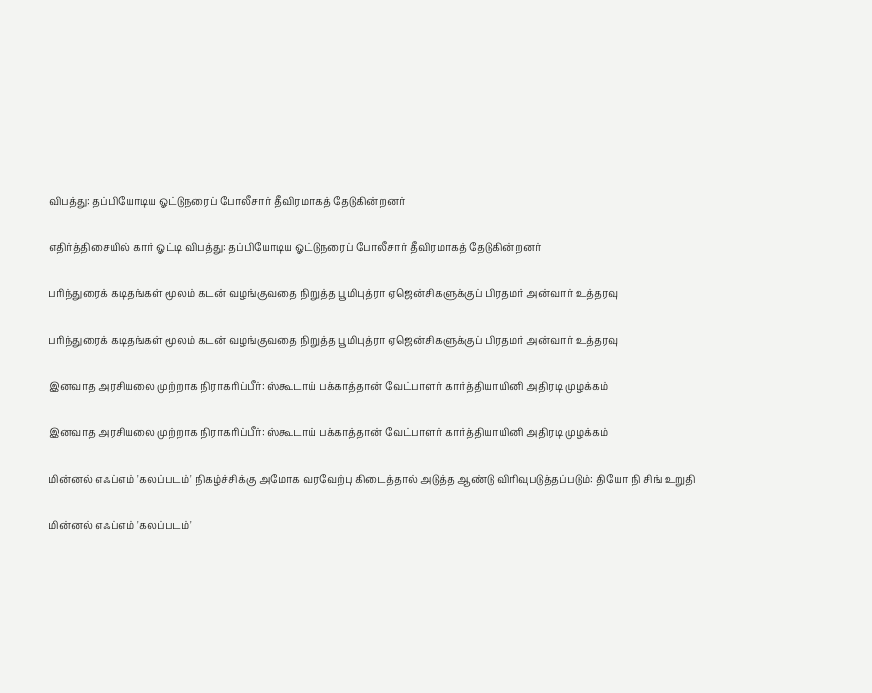விபத்து: தப்பியோடிய ஓட்டுநரைப் போலீசார் தீவிரமாகத் தேடுகின்றனர்

எதிர்த்திசையில் கார் ஓட்டி விபத்து: தப்பியோடிய ஓட்டுநரைப் போலீசார் தீவிரமாகத் தேடுகின்றனர்

பரிந்துரைக் கடிதங்கள் மூலம் கடன் வழங்குவதை நிறுத்த பூமிபுத்ரா ஏஜென்சிகளுக்குப் பிரதமர் அன்வார் உத்தரவு

பரிந்துரைக் கடிதங்கள் மூலம் கடன் வழங்குவதை நிறுத்த பூமிபுத்ரா ஏஜென்சிகளுக்குப் பிரதமர் அன்வார் உத்தரவு

இனவாத அரசியலை முற்றாக நிராகரிப்பீர்: ஸ்கூடாய் பக்காத்தான் வேட்பாளர் கார்த்தியாயினி அதிரடி முழக்கம்

இனவாத அரசியலை முற்றாக நிராகரிப்பீர்: ஸ்கூடாய் பக்காத்தான் வேட்பாளர் கார்த்தியாயினி அதிரடி முழக்கம்

மின்னல் எஃப்எம் 'கலப்படம்' நிகழ்ச்சிக்கு அமோக வரவேற்பு கிடைத்தால் அடுத்த ஆண்டு விரிவுபடுத்தப்படும்: தியோ நி சிங் உறுதி

மின்னல் எஃப்எம் 'கலப்படம்'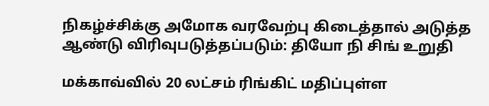நிகழ்ச்சிக்கு அமோக வரவேற்பு கிடைத்தால் அடுத்த ஆண்டு விரிவுபடுத்தப்படும்: தியோ நி சிங் உறுதி

மக்காவ்வில் 20 லட்சம் ரிங்கிட் மதிப்புள்ள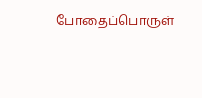போதைப்பொருள்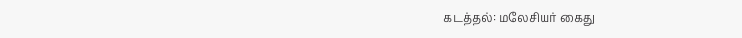கடத்தல்: மலேசியர் கைது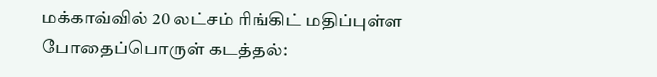மக்காவ்வில் 20 லட்சம் ரிங்கிட் மதிப்புள்ள போதைப்பொருள் கடத்தல்: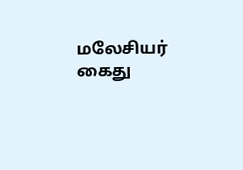மலேசியர் கைது